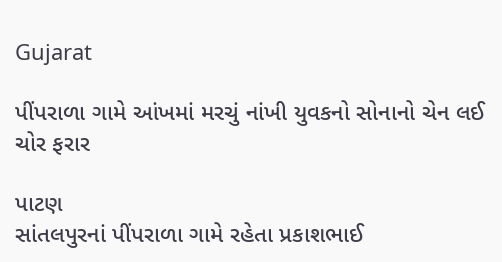Gujarat

પીંપરાળા ગામે આંખમાં મરચું નાંખી યુવકનો સોનાનો ચેન લઈ ચોર ફરાર

પાટણ
સાંતલપુરનાં પીંપરાળા ગામે રહેતા પ્રકાશભાઈ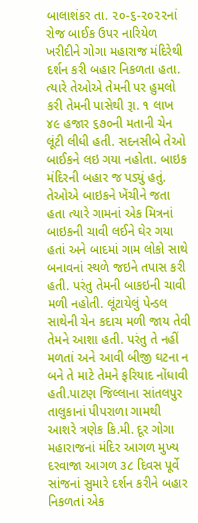બાલાશંકર તા. ૨૦-૬-૨૦૨૨નાં રોજ બાઈક ઉપર નારિયેળ ખરીદીને ગોગા મહારાજ મંદિરેથી દર્શન કરી બહાર નિકળતા હતા. ત્યારે તેઓએ તેમની પર હુમલો કરી તેમની પાસેથી રૂા. ૧ લાખ ૪૯ હજાર ૬૭૦ની મતાની ચેન લૂંટી લીધી હતી. સદનસીબે તેઓ બાઈકને લઇ ગયા નહોતા. બાઇક મંદિરની બહાર જ પડ્યું હતું. તેઓએ બાઇકને ખેંચીને જતા હતા ત્યારે ગામનાં એક મિત્રનાં બાઇકની ચાવી લઈને ઘેર ગયા હતાં અને બાદમાં ગામ લોકો સાથે બનાવનાં સ્થળે જઇને તપાસ કરી હતી. પરંતુ તેમની બાકઇની ચાવી મળી નહોતી. લૂંટાયેલું પેન્ડલ સાથેની ચેન કદાચ મળી જાય તેવી તેમને આશા હતી. પરંતુ તે નહીં મળતાં અને આવી બીજી ઘટના ન બને તે માટે તેમને ફરિયાદ નોંધાવી હતી.પાટણ જિલ્લાના સાંતલપુર તાલુકાનાં પીપરાળા ગામથી આશરે ત્રણેક કિ.મી. દૂર ગોગા મહારાજનાં મંદિર આગળ મુખ્ય દરવાજા આગળ ૩૮ દિવસ પૂર્વે સાંજનાં સુમારે દર્શન કરીને બહાર નિકળતાં એક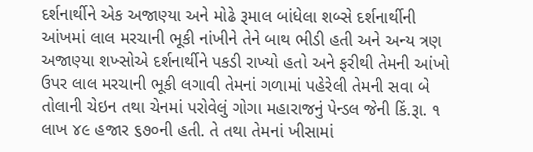દર્શનાર્થીને એક અજાણ્યા અને મોઢે રૂમાલ બાંધેલા શબ્સે દર્શનાર્થીની આંખમાં લાલ મરચાની ભૂકી નાંખીને તેને બાથ ભીડી હતી અને અન્ય ત્રણ અજાણ્યા શખ્સોએ દર્શનાર્થીને પકડી રાખ્યો હતો અને ફરીથી તેમની આંખો ઉપર લાલ મરચાની ભૂકી લગાવી તેમનાં ગળામાં પહેરેલી તેમની સવા બે તોલાની ચેઇન તથા ચેનમાં પરોવેલું ગોગા મહારાજનું પેન્ડલ જેની કિં.રૂા. ૧ લાખ ૪૯ હજાર ૬૭૦ની હતી. તે તથા તેમનાં ખીસામાં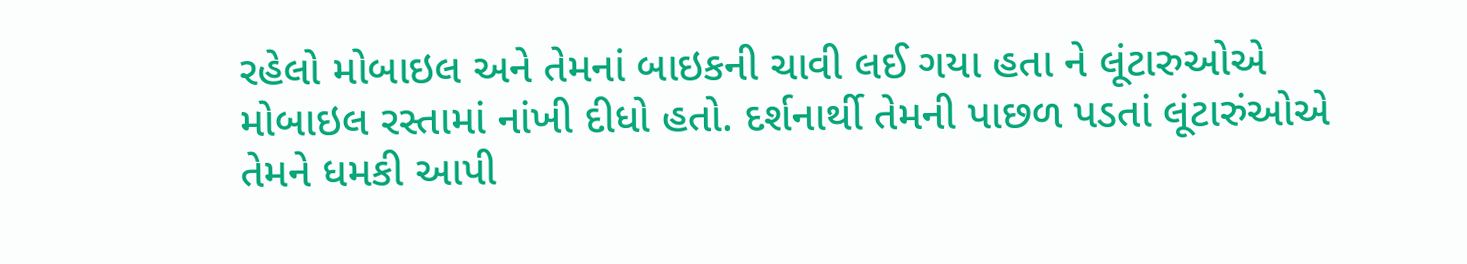રહેલો મોબાઇલ અને તેમનાં બાઇકની ચાવી લઈ ગયા હતા ને લૂંટારુઓએ મોબાઇલ રસ્તામાં નાંખી દીધો હતો. દર્શનાર્થી તેમની પાછળ પડતાં લૂંટારુંઓએ તેમને ધમકી આપી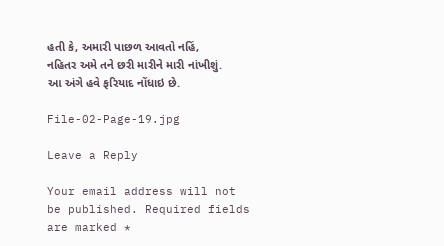હતી કે, અમારી પાછળ આવતો નહિં, નહિતર અમે તને છરી મારીને મારી નાંખીશું. આ અંગે હવે ફરિયાદ નોંધાઇ છે.

File-02-Page-19.jpg

Leave a Reply

Your email address will not be published. Required fields are marked *